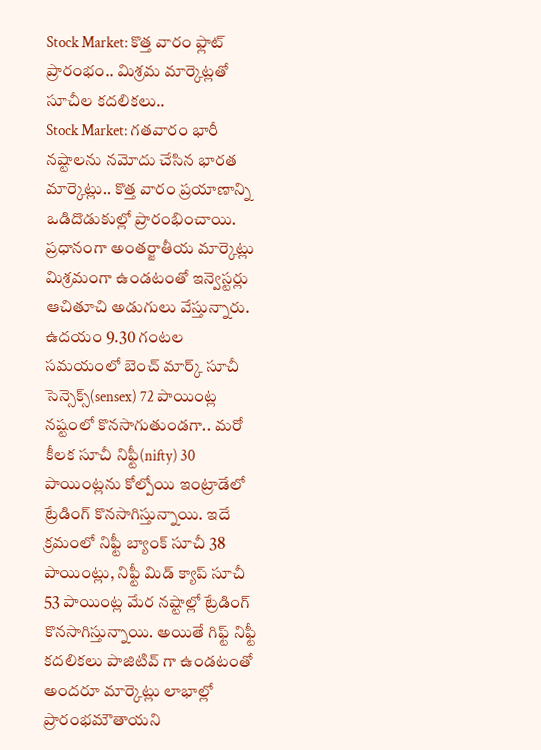Stock Market: కొత్త వారం ఫ్లాట్ ప్రారంభం.. మిశ్రమ మార్కెట్లతో సూచీల కదలికలు..
Stock Market: గతవారం భారీ నష్టాలను నమోదు చేసిన భారత మార్కెట్లు.. కొత్త వారం ప్రయాణాన్ని ఒడిదొడుకుల్లో ప్రారంభించాయి. ప్రధానంగా అంతర్జాతీయ మార్కెట్లు మిశ్రమంగా ఉండటంతో ఇన్వెస్టర్లు ఆచితూచి అడుగులు వేస్తున్నారు.
ఉదయం 9.30 గంటల సమయంలో బెంచ్ మార్క్ సూచీ సెన్సెక్స్(sensex) 72 పాయింట్ల నష్టంలో కొనసాగుతుండగా.. మరో కీలక సూచీ నిఫ్టీ(nifty) 30 పాయింట్లను కోల్పోయి ఇంట్రాడేలో ట్రేడింగ్ కొనసాగిస్తున్నాయి. ఇదే క్రమంలో నిఫ్టీ బ్యాంక్ సూచీ 38 పాయింట్లు, నిఫ్టీ మిడ్ క్యాప్ సూచీ 53 పాయింట్ల మేర నష్టాల్లో ట్రేడింగ్ కొనసాగిస్తున్నాయి. అయితే గిఫ్ట్ నిఫ్టీ కదలికలు పాజిటివ్ గా ఉండటంతో అందరూ మార్కెట్లు లాభాల్లో ప్రారంభమౌతాయని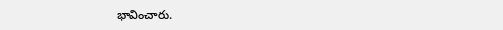భావించారు.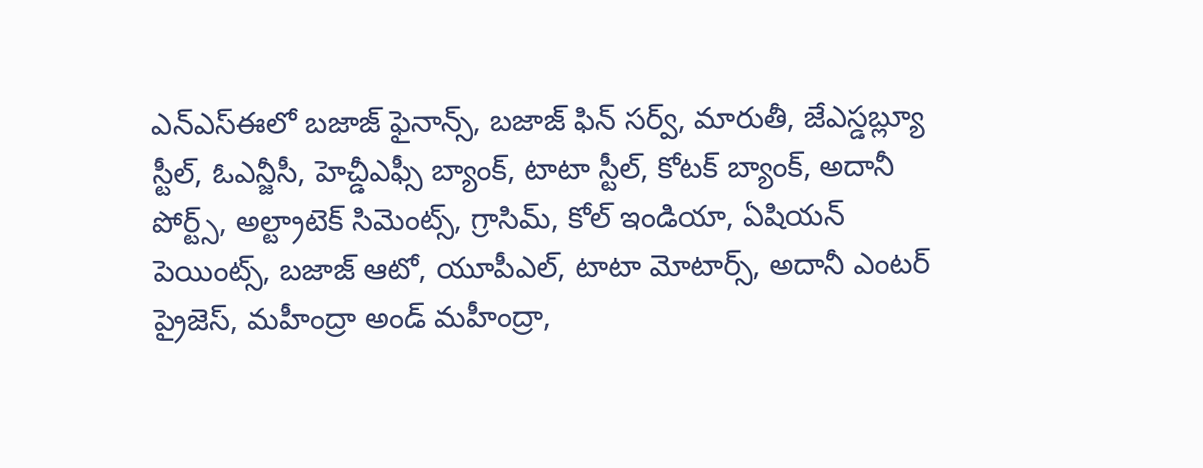ఎన్ఎస్ఈలో బజాజ్ ఫైనాన్స్, బజాజ్ ఫిన్ సర్వ్, మారుతీ, జేఎస్డబ్ల్యూ స్టీల్, ఓఎన్జీసీ, హెచ్డీఎఫ్సీ బ్యాంక్, టాటా స్టీల్, కోటక్ బ్యాంక్, అదానీ పోర్ట్స్, అల్ట్రాటెక్ సిమెంట్స్, గ్రాసిమ్, కోల్ ఇండియా, ఏషియన్ పెయింట్స్, బజాజ్ ఆటో, యూపీఎల్, టాటా మోటార్స్, అదానీ ఎంటర్ ప్రైజెస్, మహీంద్రా అండ్ మహీంద్రా,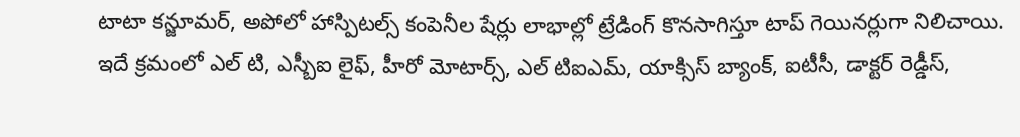టాటా కన్జూమర్, అపోలో హాస్పిటల్స్ కంపెనీల షేర్లు లాభాల్లో ట్రేడింగ్ కొనసాగిస్తూ టాప్ గెయినర్లుగా నిలిచాయి.
ఇదే క్రమంలో ఎల్ టి, ఎస్బీఐ లైఫ్, హీరో మోటార్స్, ఎల్ టిఐఎమ్, యాక్సిస్ బ్యాంక్, ఐటీసీ, డాక్టర్ రెడ్డీస్,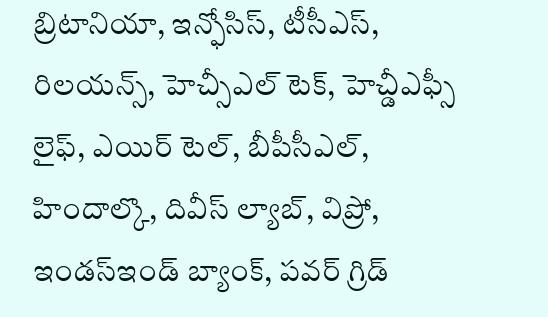బ్రిటానియా, ఇన్ఫోసిస్, టీసీఎస్, రిలయన్స్, హెచ్సీఎల్ టెక్, హెచ్డీఎఫ్సీ లైఫ్, ఎయిర్ టెల్, బీపీసీఎల్, హిందాల్కొ, దివీస్ ల్యాబ్, విప్రో, ఇండస్ఇండ్ బ్యాంక్, పవర్ గ్రిడ్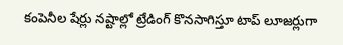కంపెనీల షేర్లు నష్టాల్లో ట్రేడింగ్ కొనసాగిస్తూ టాప్ లూజర్లుగా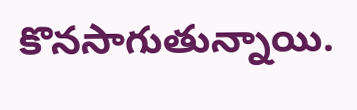కొనసాగుతున్నాయి.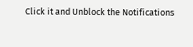Click it and Unblock the Notifications